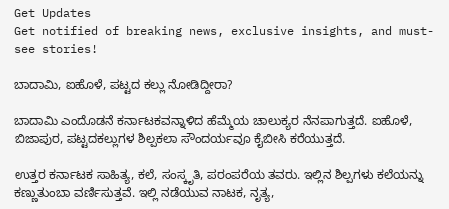Get Updates
Get notified of breaking news, exclusive insights, and must-see stories!

ಬಾದಾಮಿ, ಐಹೊಳೆ, ಪಟ್ಟದ ಕಲ್ಲು ನೋಡಿದ್ದೀರಾ?

ಬಾದಾಮಿ ಎಂದೊಡನೆ ಕರ್ನಾಟಕವನ್ನಾಳಿದ ಹೆಮ್ಮೆಯ ಚಾಲುಕ್ಯರ ನೆನಪಾಗುತ್ತದೆ. ಐಹೊಳೆ, ಬಿಜಾಪುರ, ಪಟ್ಟದಕಲ್ಲುಗಳ ಶಿಲ್ಪಕಲಾ ಸೌಂದರ್ಯವೂ ಕೈಬೀಸಿ ಕರೆಯುತ್ತದೆ.

ಉತ್ತರ ಕರ್ನಾಟಕ ಸಾಹಿತ್ಯ, ಕಲೆ, ಸಂಸ್ಕೃತಿ, ಪರಂಪರೆಯ ತವರು. ಇಲ್ಲಿನ ಶಿಲ್ಪಗಳು ಕಲೆಯನ್ನು ಕಣ್ಣುತುಂಬಾ ವರ್ಣಿಸುತ್ತವೆ. ಇಲ್ಲಿ ನಡೆಯುವ ನಾಟಕ, ನೃತ್ಯ,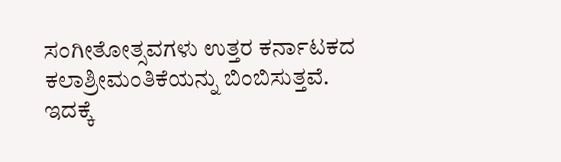ಸಂಗೀತೋತ್ಸವಗಳು ಉತ್ತರ ಕರ್ನಾಟಕದ ಕಲಾಶ್ರೀಮಂತಿಕೆಯನ್ನು ಬಿಂಬಿಸುತ್ತವೆ. ಇದಕ್ಕೆ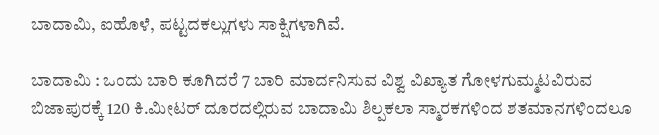ಬಾದಾಮಿ, ಐಹೊಳೆ, ಪಟ್ಟದಕಲ್ಲುಗಳು ಸಾಕ್ಷಿಗಳಾಗಿವೆ.

ಬಾದಾಮಿ : ಒಂದು ಬಾರಿ ಕೂಗಿದರೆ 7 ಬಾರಿ ಮಾರ್ದನಿಸುವ ವಿಶ್ವ ವಿಖ್ಯಾತ ಗೋಳಗುಮ್ಮಟವಿರುವ ಬಿಜಾಪುರಕ್ಕೆ 120 ಕಿ.ಮೀಟರ್‌ ದೂರದಲ್ಲಿರುವ ಬಾದಾಮಿ ಶಿಲ್ಪಕಲಾ ಸ್ಮಾರಕಗಳಿಂದ ಶತಮಾನಗಳಿಂದಲೂ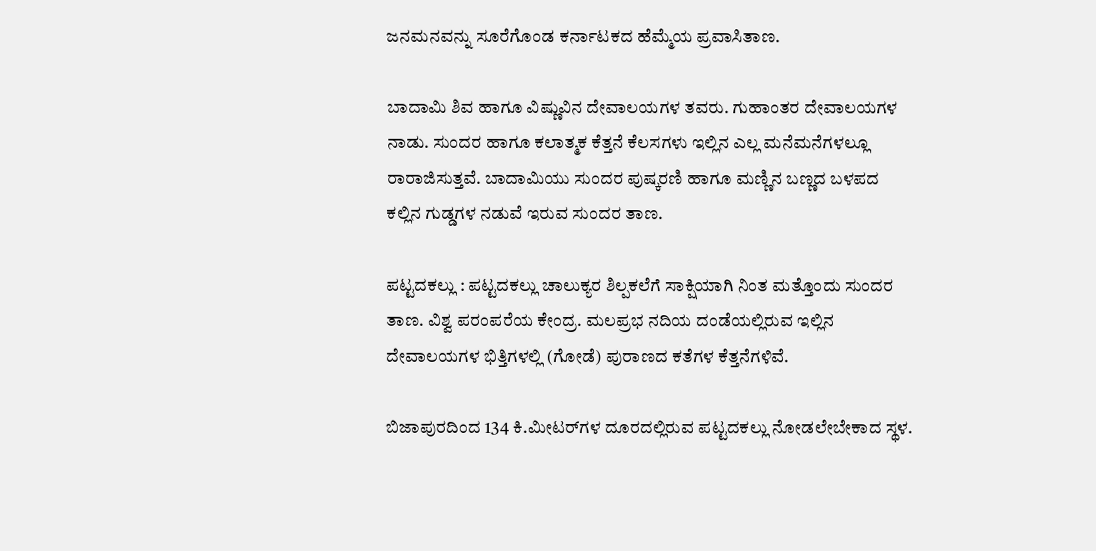ಜನಮನವನ್ನು ಸೂರೆಗೊಂಡ ಕರ್ನಾಟಕದ ಹೆಮ್ಮೆಯ ಪ್ರವಾಸಿತಾಣ.

ಬಾದಾಮಿ ಶಿವ ಹಾಗೂ ವಿಷ್ಣುವಿನ ದೇವಾಲಯಗಳ ತವರು. ಗುಹಾಂತರ ದೇವಾಲಯಗಳ ನಾಡು. ಸುಂದರ ಹಾಗೂ ಕಲಾತ್ಮಕ ಕೆತ್ತನೆ ಕೆಲಸಗಳು ಇಲ್ಲಿನ ಎಲ್ಲ ಮನೆಮನೆಗಳಲ್ಲೂ ರಾರಾಜಿಸುತ್ತವೆ. ಬಾದಾಮಿಯು ಸುಂದರ ಪುಷ್ಕರಣಿ ಹಾಗೂ ಮಣ್ಣಿನ ಬಣ್ಣದ ಬಳಪದ ಕಲ್ಲಿನ ಗುಡ್ಡಗಳ ನಡುವೆ ಇರುವ ಸುಂದರ ತಾಣ.

ಪಟ್ಟದಕಲ್ಲು : ಪಟ್ಟದಕಲ್ಲು ಚಾಲುಕ್ಯರ ಶಿಲ್ಪಕಲೆಗೆ ಸಾಕ್ಷಿಯಾಗಿ ನಿಂತ ಮತ್ತೊಂದು ಸುಂದರ ತಾಣ. ವಿಶ್ವ ಪರಂಪರೆಯ ಕೇಂದ್ರ. ಮಲಪ್ರಭ ನದಿಯ ದಂಡೆಯಲ್ಲಿರುವ ಇಲ್ಲಿನ ದೇವಾಲಯಗಳ ಭಿತ್ತಿಗಳಲ್ಲಿ (ಗೋಡೆ) ಪುರಾಣದ ಕತೆಗಳ ಕೆತ್ತನೆಗಳಿವೆ.

ಬಿಜಾಪುರದಿಂದ 134 ಕಿ.ಮೀಟರ್‌ಗಳ ದೂರದಲ್ಲಿರುವ ಪಟ್ಟದಕಲ್ಲು ನೋಡಲೇಬೇಕಾದ ಸ್ಥಳ.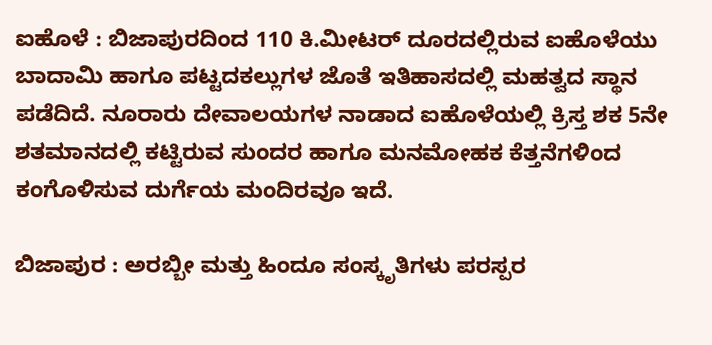ಐಹೊಳೆ : ಬಿಜಾಪುರದಿಂದ 110 ಕಿ.ಮೀಟರ್‌ ದೂರದಲ್ಲಿರುವ ಐಹೊಳೆಯು ಬಾದಾಮಿ ಹಾಗೂ ಪಟ್ಟದಕಲ್ಲುಗಳ ಜೊತೆ ಇತಿಹಾಸದಲ್ಲಿ ಮಹತ್ವದ ಸ್ಥಾನ ಪಡೆದಿದೆ. ನೂರಾರು ದೇವಾಲಯಗಳ ನಾಡಾದ ಐಹೊಳೆಯಲ್ಲಿ ಕ್ರಿಸ್ತ ಶಕ 5ನೇ ಶತಮಾನದಲ್ಲಿ ಕಟ್ಟಿರುವ ಸುಂದರ ಹಾಗೂ ಮನಮೋಹಕ ಕೆತ್ತನೆಗಳಿಂದ ಕಂಗೊಳಿಸುವ ದುರ್ಗೆಯ ಮಂದಿರವೂ ಇದೆ.

ಬಿಜಾಪುರ : ಅರಬ್ಬೀ ಮತ್ತು ಹಿಂದೂ ಸಂಸ್ಕೃತಿಗಳು ಪರಸ್ಪರ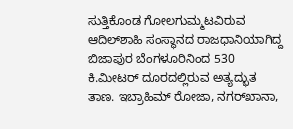ಸುತ್ತಿಕೊಂಡ ಗೋಲಗುಮ್ಮಟವಿರುವ ಆದಿಲ್‌ಶಾಹಿ ಸಂಸ್ಥಾನದ ರಾಜಧಾನಿಯಾಗಿದ್ದ ಬಿಜಾಪುರ ಬೆಂಗಳೂರಿನಿಂದ 530 ಕಿ.ಮೀಟರ್‌ ದೂರದಲ್ಲಿರುವ ಅತ್ಯದ್ಭುತ ತಾಣ. ಇಬ್ರಾಹಿಮ್‌ ರೋಜಾ, ನಗರ್‌ಖಾನಾ,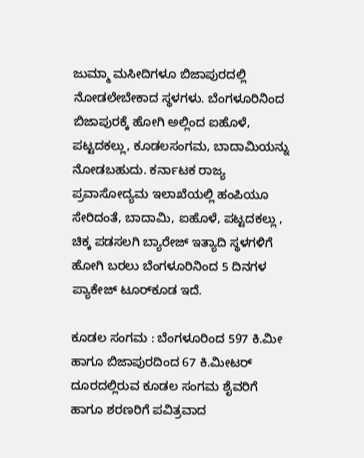ಜುಮ್ಮಾ ಮಸೀದಿಗಳೂ ಬಿಜಾಪುರದಲ್ಲಿ ನೋಡಲೇಬೇಕಾದ ಸ್ಥಳಗಳು. ಬೆಂಗಳೂರಿನಿಂದ ಬಿಜಾಪುರಕ್ಕೆ ಹೋಗಿ ಅಲ್ಲಿಂದ ಐಹೊಳೆ, ಪಟ್ಟದಕಲ್ಲು, ಕೂಡಲಸಂಗಮ, ಬಾದಾಮಿಯನ್ನು ನೋಡಬಹುದು. ಕರ್ನಾಟಕ ರಾಜ್ಯ ಪ್ರವಾಸೋದ್ಯಮ ಇಲಾಖೆಯಲ್ಲಿ ಹಂಪಿಯೂ ಸೇರಿದಂತೆ, ಬಾದಾಮಿ, ಐಹೊಳೆ, ಪಟ್ಟದಕಲ್ಲು , ಚಿಕ್ಕ ಪಡಸಲಗಿ ಬ್ಯಾರೇಜ್‌ ಇತ್ಯಾದಿ ಸ್ಥಳಗಳಿಗೆ ಹೋಗಿ ಬರಲು ಬೆಂಗಳೂರಿನಿಂದ 5 ದಿನಗಳ ಪ್ಯಾಕೇಜ್‌ ಟೂರ್‌ಕೂಡ ಇದೆ.

ಕೂಡಲ ಸಂಗಮ : ಬೆಂಗಳೂರಿಂದ 597 ಕಿ.ಮೀ ಹಾಗೂ ಬಿಜಾಪುರದಿಂದ 67 ಕಿ.ಮೀಟರ್‌ ದೂರದಲ್ಲಿರುವ ಕೂಡಲ ಸಂಗಮ ಶೈವರಿಗೆ ಹಾಗೂ ಶರಣರಿಗೆ ಪವಿತ್ರವಾದ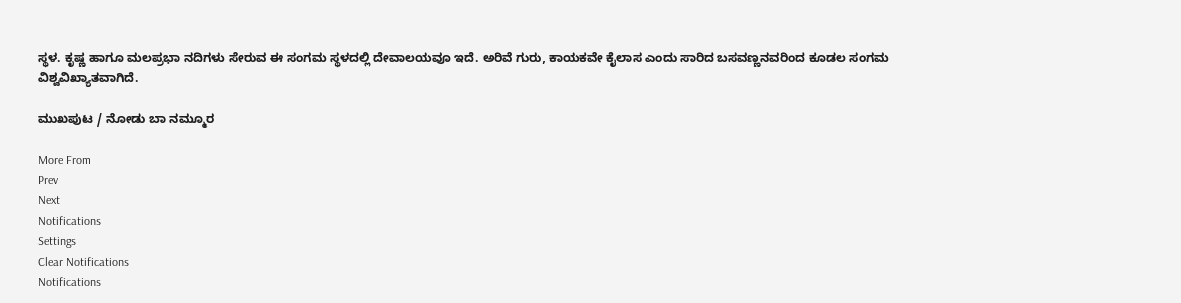ಸ್ಥಳ. ಕೃಷ್ಣ ಹಾಗೂ ಮಲಪ್ರಭಾ ನದಿಗಳು ಸೇರುವ ಈ ಸಂಗಮ ಸ್ಥಳದಲ್ಲಿ ದೇವಾಲಯವೂ ಇದೆ. ಅರಿವೆ ಗುರು, ಕಾಯಕವೇ ಕೈಲಾಸ ಎಂದು ಸಾರಿದ ಬಸವಣ್ಣನವರಿಂದ ಕೂಡಲ ಸಂಗಮ ವಿಶ್ವವಿಖ್ಯಾತವಾಗಿದೆ.

ಮುಖಪುಟ / ನೋಡು ಬಾ ನಮ್ಮೂರ

More From
Prev
Next
Notifications
Settings
Clear Notifications
Notifications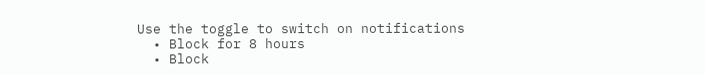Use the toggle to switch on notifications
  • Block for 8 hours
  • Block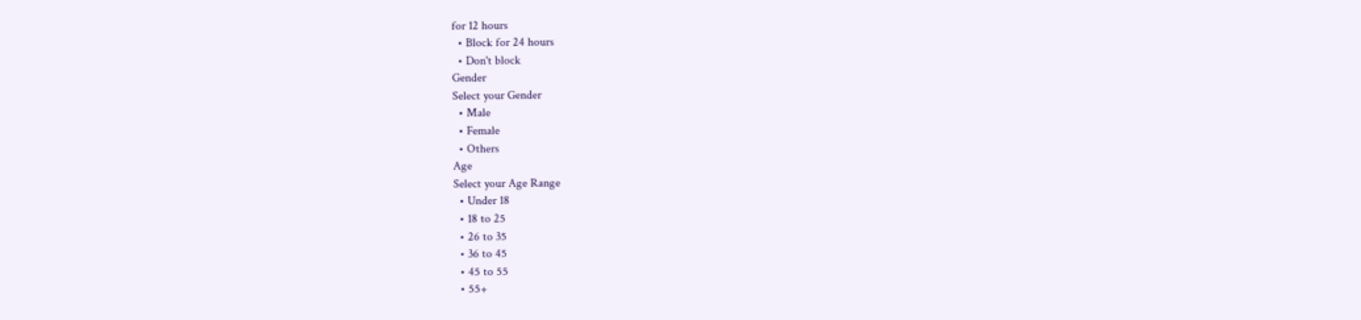for 12 hours
  • Block for 24 hours
  • Don't block
Gender
Select your Gender
  • Male
  • Female
  • Others
Age
Select your Age Range
  • Under 18
  • 18 to 25
  • 26 to 35
  • 36 to 45
  • 45 to 55
  • 55+